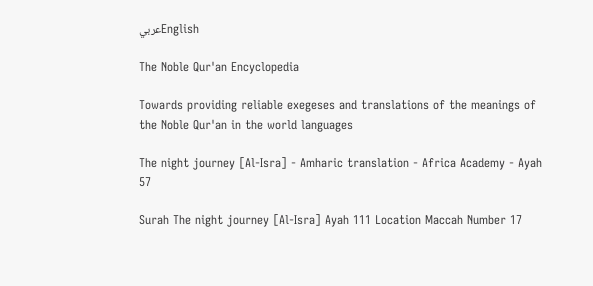عربيEnglish

The Noble Qur'an Encyclopedia

Towards providing reliable exegeses and translations of the meanings of the Noble Qur'an in the world languages

The night journey [Al-Isra] - Amharic translation - Africa Academy - Ayah 57

Surah The night journey [Al-Isra] Ayah 111 Location Maccah Number 17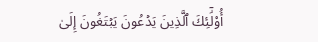أُوْلَٰٓئِكَ ٱلَّذِينَ يَدۡعُونَ يَبۡتَغُونَ إِلَىٰ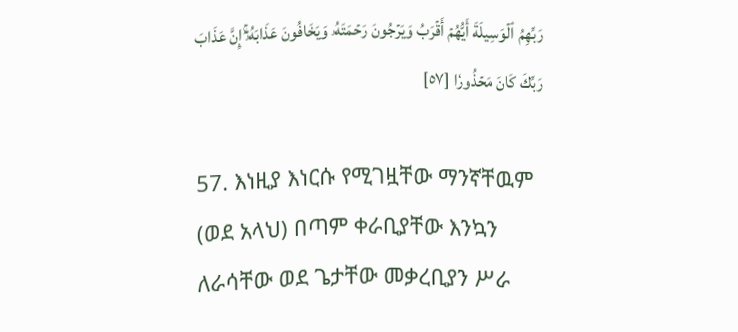رَبِّهِمُ ٱلۡوَسِيلَةَ أَيُّهُمۡ أَقۡرَبُ وَيَرۡجُونَ رَحۡمَتَهُۥ وَيَخَافُونَ عَذَابَهُۥٓۚ إِنَّ عَذَابَ رَبِّكَ كَانَ مَحۡذُورٗا [٥٧]

57. እነዚያ እነርሱ የሚገዟቸው ማንኛቸዉም (ወደ አላህ) በጣም ቀራቢያቸው እንኳን ለራሳቸው ወደ ጌታቸው መቃረቢያን ሥራ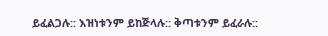ይፈልጋሉ:: እዝነቱንም ይከጅላሉ:: ቅጣቱንም ይፈራሉ::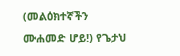(መልዕክተኛችን ሙሐመድ ሆይ!) የጌታህ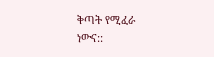ቅጣት የሚፈራ ነውና::